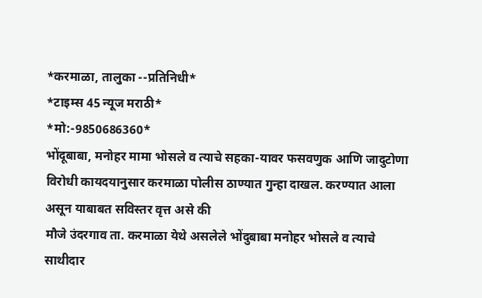*करमाळा, तालुका --प्रतिनिधी*
*टाइम्स 45 न्यूज मराठी*
*मो:-9850686360*
भोंदूबाबा, मनोहर मामा भोसले व त्याचे सहका-यावर फसवणुक आणि जादुटोणा विरोधी कायदयानुसार करमाळा पोलीस ठाण्यात गुन्हा दाखल. करण्यात आला असून याबाबत सविस्तर वृत्त असे की
मौजे उंदरगाव ता. करमाळा येथे असलेले भोंदुबाबा मनोहर भोसले व त्याचे साथीदार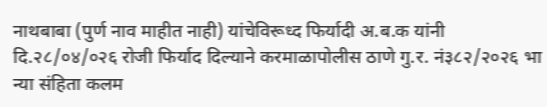नाथबाबा (पुर्ण नाव माहीत नाही) यांचेविरूध्द फिर्यादी अ.ब.क यांनी दि.२८/०४/०२६ रोजी फिर्याद दिल्याने करमाळापोलीस ठाणे गु.र. नं३८२/२०२६ भा न्या संहिता कलम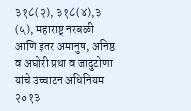३१८(२), ३१८(४),३ (५), महाराष्ट् नरबळी आणि इतर अमानुष, अनिष्ठ व अघोरी प्रथा व जादुटोणा यांचे उच्चाटन अधिनियम २०१३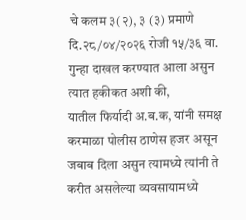चे कलम ३(२), ३ (३) प्रमाणे दि.२८/०४/२०२६ रोजी १५/३६ वा. गुन्हा दाखल करण्यात आला असुन त्यात हकीकत अशी की,
यातील फिर्यादी अ.ब.क, यांनी समक्ष करमाळा पोलीस ठाणेस हजर असून जबाब दिला असुन त्यामध्ये त्यांनी ते करीत असलेल्या व्यवसायामध्ये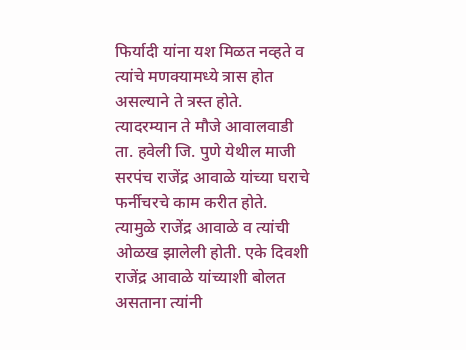फिर्यादी यांना यश मिळत नव्हते व त्यांचे मणक्यामध्ये त्रास होत असल्याने ते त्रस्त होते. त्यादरम्यान ते मौजे आवालवाडी ता. हवेली जि. पुणे येथील माजी सरपंच राजेंद्र आवाळे यांच्या घराचे फर्नीचरचे काम करीत होते. त्यामुळे राजेंद्र आवाळे व त्यांची ओळख झालेली होती. एके दिवशी राजेंद्र आवाळे यांच्याशी बोलत असताना त्यांनी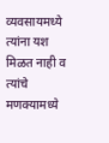व्यवसायमध्ये त्यांना यश मिळत नाही व त्यांचे मणक्यामध्ये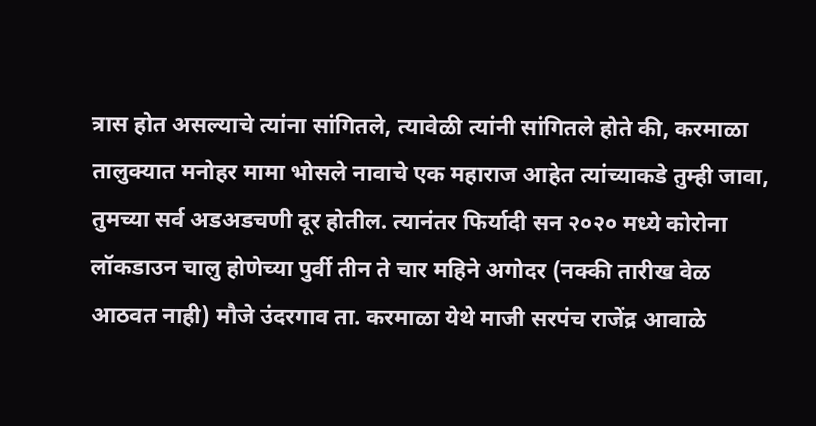त्रास होत असल्याचे त्यांना सांगितले, त्यावेळी त्यांनी सांगितले होते की, करमाळा तालुक्यात मनोहर मामा भोसले नावाचे एक महाराज आहेत त्यांच्याकडे तुम्ही जावा, तुमच्या सर्व अडअडचणी दूर होतील. त्यानंतर फिर्यादी सन २०२० मध्ये कोरोना लॉकडाउन चालु होणेच्या पुर्वी तीन ते चार महिने अगोदर (नक्की तारीख वेळ आठवत नाही) मौजे उंदरगाव ता. करमाळा येथे माजी सरपंच राजेंद्र आवाळे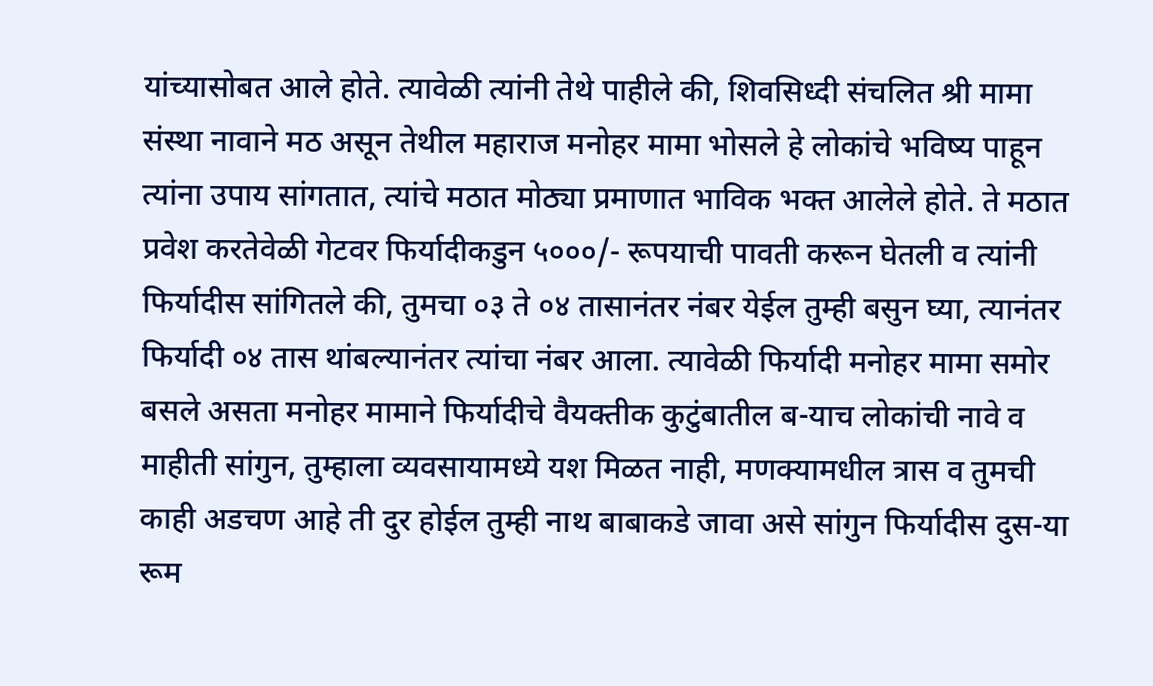यांच्यासोबत आले होते. त्यावेळी त्यांनी तेथे पाहीले की, शिवसिध्दी संचलित श्री मामा संस्था नावाने मठ असून तेथील महाराज मनोहर मामा भोसले हे लोकांचे भविष्य पाहून त्यांना उपाय सांगतात, त्यांचे मठात मोठ्या प्रमाणात भाविक भक्त आलेले होते. ते मठात प्रवेश करतेवेळी गेटवर फिर्यादीकडुन ५०००/- रूपयाची पावती करून घेतली व त्यांनी फिर्यादीस सांगितले की, तुमचा ०३ ते ०४ तासानंतर नंबर येईल तुम्ही बसुन घ्या, त्यानंतर फिर्यादी ०४ तास थांबल्यानंतर त्यांचा नंबर आला. त्यावेळी फिर्यादी मनोहर मामा समोर बसले असता मनोहर मामाने फिर्यादीचे वैयक्तीक कुटुंबातील ब-याच लोकांची नावे व माहीती सांगुन, तुम्हाला व्यवसायामध्ये यश मिळत नाही, मणक्यामधील त्रास व तुमची काही अडचण आहे ती दुर होईल तुम्ही नाथ बाबाकडे जावा असे सांगुन फिर्यादीस दुस-या रूम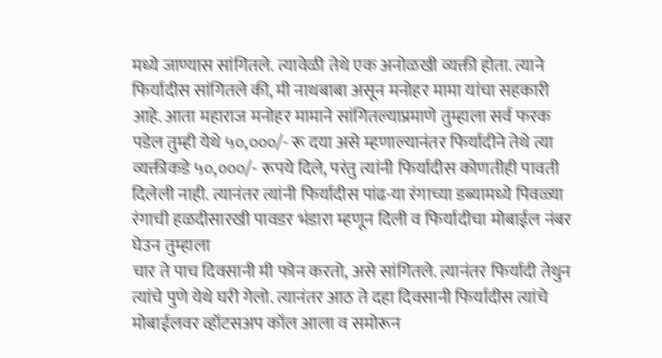मध्ये जाण्यास सांगितले. त्यावेळी तेथे एक अनोळखी व्यक्ती होता. त्याने फिर्यादीस सांगितले की, मी नाथबाबा असून मनोहर मामा यांचा सहकारी आहे. आता महाराज मनोहर मामाने सांगितल्याप्रमाणे तुम्हाला सर्व फरक पडेल तुम्ही येथे ५०,०००/- रू दया असे म्हणाल्यानंतर फिर्यादीने तेथे त्या व्यक्तीकडे ५०,०००/- रूपये दिले, परंतु त्यांनी फिर्यादीस कोणतीही पावती दिलेली नाही. त्यानंतर त्यांनी फिर्यादीस पांढ-या रंगाच्या डब्यामध्ये पिवळ्या रंगाची हळदीसारखी पावडर भंडारा म्हणून दिली व फिर्यादीचा मोबाईल नंबर घेउन तुम्हाला
चार ते पाच दिवसानी मी फोन करतो, असे सांगितले. त्यानंतर फिर्यादी तेथुन त्यांचे पुणे येथे घरी गेलो. त्यानंतर आठ ते दहा दिवसानी फिर्यादीस त्यांचे मोबाईलवर व्हॉटसअप कॉल आला व समोरून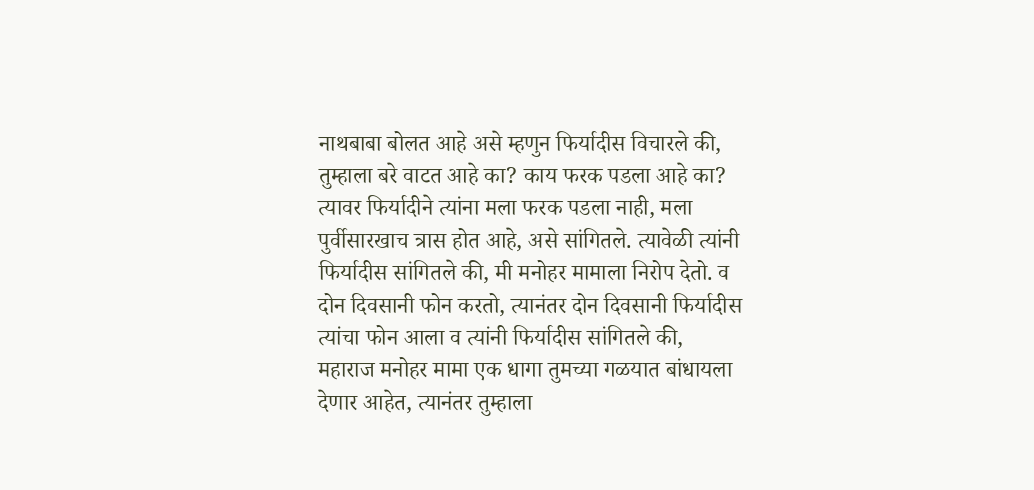नाथबाबा बोलत आहे असे म्हणुन फिर्यादीस विचारले की, तुम्हाला बरे वाटत आहे का? काय फरक पडला आहे का? त्यावर फिर्यादीने त्यांना मला फरक पडला नाही, मला पुर्वीसारखाच त्रास होत आहे, असे सांगितले. त्यावेळी त्यांनी फिर्यादीस सांगितले की, मी मनोहर मामाला निरोप देतो. व दोन दिवसानी फोन करतो, त्यानंतर दोन दिवसानी फिर्यादीस त्यांचा फोन आला व त्यांनी फिर्यादीस सांगितले की, महाराज मनोहर मामा एक धागा तुमच्या गळयात बांधायला देणार आहेत, त्यानंतर तुम्हाला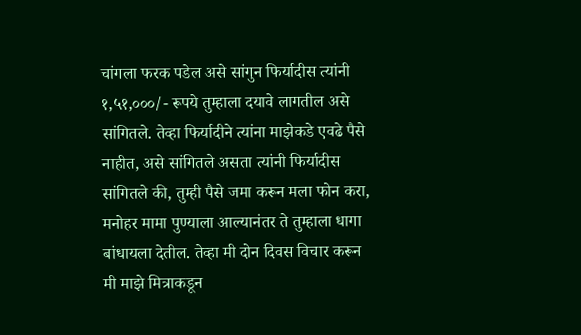चांगला फरक पडेल असे सांगुन फिर्यादीस त्यांनी १,५१,०००/- रूपये तुम्हाला दयावे लागतील असे सांगितले. तेव्हा फिर्यादीने त्यांना माझेकडे एवढे पैसे नाहीत, असे सांगितले असता त्यांनी फिर्यादीस सांगितले की, तुम्ही पैसे जमा करून मला फोन करा, मनोहर मामा पुण्याला आल्यानंतर ते तुम्हाला धागा बांधायला देतील. तेव्हा मी दोन दिवस विचार करून मी माझे मित्राकडून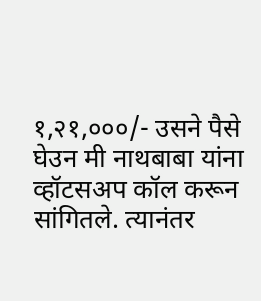१,२१,०००/- उसने पैसे घेउन मी नाथबाबा यांना व्हॉटसअप कॉल करून सांगितले. त्यानंतर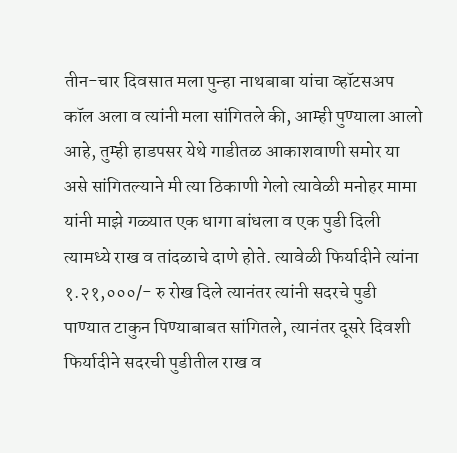तीन-चार दिवसात मला पुन्हा नाथबाबा यांचा व्हॉटसअप कॉल अला व त्यांनी मला सांगितले की, आम्ही पुण्याला आलो आहे, तुम्ही हाडपसर येथे गाडीतळ आकाशवाणी समोर या असे सांगितल्याने मी त्या ठिकाणी गेलो त्यावेळी मनोहर मामा यांनी माझे गळ्यात एक धागा बांधला व एक पुडी दिली त्यामध्ये राख व तांदळाचे दाणे होते. त्यावेळी फिर्यादीने त्यांना १.२१,०००/- रु रोख दिले त्यानंतर त्यांनी सदरचे पुडी पाण्यात टाकुन पिण्याबाबत सांगितले, त्यानंतर दूसरे दिवशी फिर्यादीने सदरची पुडीतील राख व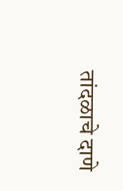तांदळाचे दाणे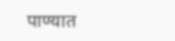पाण्यात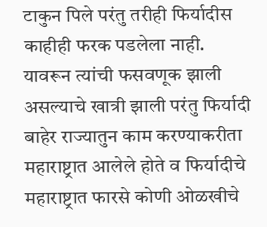टाकुन पिले परंतु तरीही फिर्यादीस काहीही फरक पडलेला नाही. यावरून त्यांची फसवणूक झाली असल्याचे खात्री झाली परंतु फिर्यादी बाहेर राज्यातुन काम करण्याकरीता महाराष्ट्रात आलेले होते व फिर्यादीचे महाराष्ट्रात फारसे कोणी ओळखीचे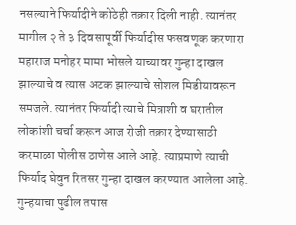नसल्याने फिर्यादीने कोठेही तक्रार दिली नाही. त्यानंतर मागील २ ते ३ दिवसापूर्वी फिर्यादीस फसवणूक करणारा महाराज मनोहर मामा भोसले याच्यावर गुन्हा दाखल झाल्याचे व त्यास अटक झाल्याचे सोशल मिडीयावरून समजले. त्यानंतर फिर्यादी त्याचे मित्राशी व घरातील लोकांशी चर्चा करून आज रोजी तक्रार देण्यासाठी करमाळा पोलीस ठाणेस आले आहे. त्याप्रमाणे त्याची फिर्याद घेवुन रितसर गुन्हा दाखल करण्यात आलेला आहे. गुन्हयाचा पुढील तपास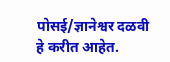पोसई/ज्ञानेश्वर दळवी हे करीत आहेत.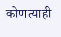कोणत्याही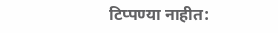टिप्पण्या नाहीत: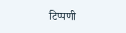टिप्पणी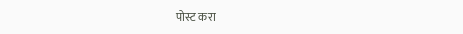पोस्ट करा